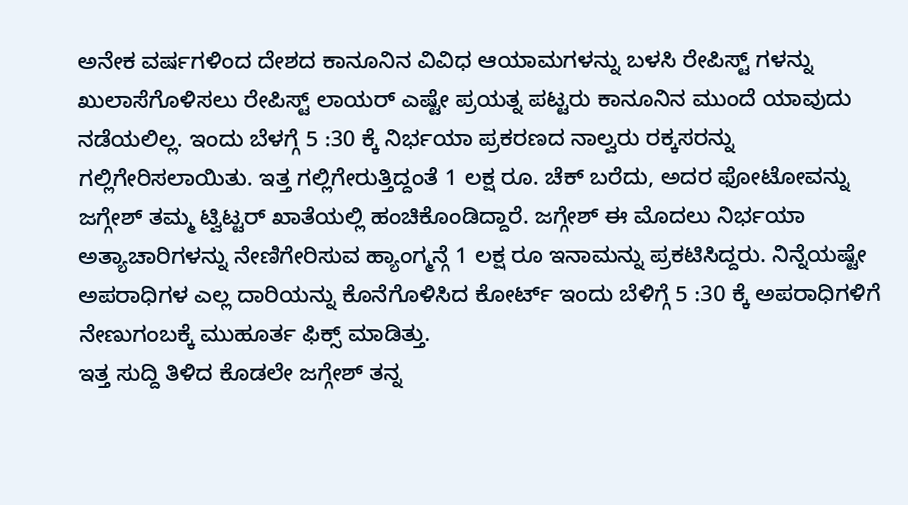ಅನೇಕ ವರ್ಷಗಳಿಂದ ದೇಶದ ಕಾನೂನಿನ ವಿವಿಧ ಆಯಾಮಗಳನ್ನು ಬಳಸಿ ರೇಪಿಸ್ಟ್ ಗಳನ್ನು ಖುಲಾಸೆಗೊಳಿಸಲು ರೇಪಿಸ್ಟ್ ಲಾಯರ್ ಎಷ್ಟೇ ಪ್ರಯತ್ನ ಪಟ್ಟರು ಕಾನೂನಿನ ಮುಂದೆ ಯಾವುದು ನಡೆಯಲಿಲ್ಲ. ಇಂದು ಬೆಳಗ್ಗೆ 5 :30 ಕ್ಕೆ ನಿರ್ಭಯಾ ಪ್ರಕರಣದ ನಾಲ್ವರು ರಕ್ಕಸರನ್ನು ಗಲ್ಲಿಗೇರಿಸಲಾಯಿತು. ಇತ್ತ ಗಲ್ಲಿಗೇರುತ್ತಿದ್ದಂತೆ 1 ಲಕ್ಷ ರೂ. ಚೆಕ್ ಬರೆದು, ಅದರ ಫೋಟೋವನ್ನು ಜಗ್ಗೇಶ್ ತಮ್ಮ ಟ್ವಿಟ್ಟರ್ ಖಾತೆಯಲ್ಲಿ ಹಂಚಿಕೊಂಡಿದ್ದಾರೆ. ಜಗ್ಗೇಶ್ ಈ ಮೊದಲು ನಿರ್ಭಯಾ ಅತ್ಯಾಚಾರಿಗಳನ್ನು ನೇಣಿಗೇರಿಸುವ ಹ್ಯಾಂಗ್ಮನ್ಗೆ 1 ಲಕ್ಷ ರೂ ಇನಾಮನ್ನು ಪ್ರಕಟಿಸಿದ್ದರು. ನಿನ್ನೆಯಷ್ಟೇ ಅಪರಾಧಿಗಳ ಎಲ್ಲ ದಾರಿಯನ್ನು ಕೊನೆಗೊಳಿಸಿದ ಕೋರ್ಟ್ ಇಂದು ಬೆಳಿಗ್ಗೆ 5 :30 ಕ್ಕೆ ಅಪರಾಧಿಗಳಿಗೆ ನೇಣುಗಂಬಕ್ಕೆ ಮುಹೂರ್ತ ಫಿಕ್ಸ್ ಮಾಡಿತ್ತು.
ಇತ್ತ ಸುದ್ದಿ ತಿಳಿದ ಕೊಡಲೇ ಜಗ್ಗೇಶ್ ತನ್ನ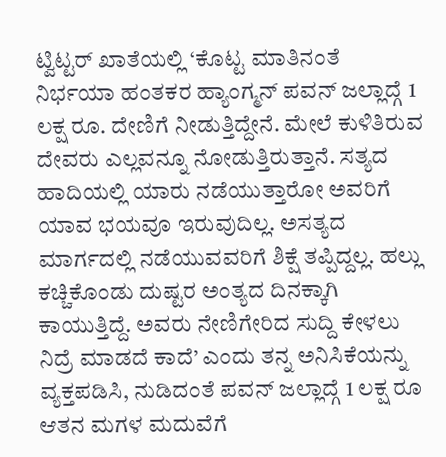ಟ್ವಿಟ್ಟರ್ ಖಾತೆಯಲ್ಲಿ ‘ಕೊಟ್ಟ ಮಾತಿನಂತೆ ನಿರ್ಭಯಾ ಹಂತಕರ ಹ್ಯಾಂಗ್ಮನ್ ಪವನ್ ಜಲ್ಲಾದ್ಗೆ 1 ಲಕ್ಷ ರೂ. ದೇಣಿಗೆ ನೀಡುತ್ತಿದ್ದೇನೆ. ಮೇಲೆ ಕುಳಿತಿರುವ ದೇವರು ಎಲ್ಲವನ್ನೂ ನೋಡುತ್ತಿರುತ್ತಾನೆ. ಸತ್ಯದ ಹಾದಿಯಲ್ಲಿ ಯಾರು ನಡೆಯುತ್ತಾರೋ ಅವರಿಗೆ ಯಾವ ಭಯವೂ ಇರುವುದಿಲ್ಲ. ಅಸತ್ಯದ ಮಾರ್ಗದಲ್ಲಿ ನಡೆಯುವವರಿಗೆ ಶಿಕ್ಷೆ ತಪ್ಪಿದ್ದಲ್ಲ. ಹಲ್ಲು ಕಚ್ಚಿಕೊಂಡು ದುಷ್ಟರ ಅಂತ್ಯದ ದಿನಕ್ಕಾಗಿ ಕಾಯುತ್ತಿದ್ದೆ. ಅವರು ನೇಣಿಗೇರಿದ ಸುದ್ದಿ ಕೇಳಲು ನಿದ್ರೆ ಮಾಡದೆ ಕಾದೆ’ ಎಂದು ತನ್ನ ಅನಿಸಿಕೆಯನ್ನು ವ್ಯಕ್ತಪಡಿಸಿ, ನುಡಿದಂತೆ ಪವನ್ ಜಲ್ಲಾದ್ಗೆ 1 ಲಕ್ಷ ರೂ ಆತನ ಮಗಳ ಮದುವೆಗೆ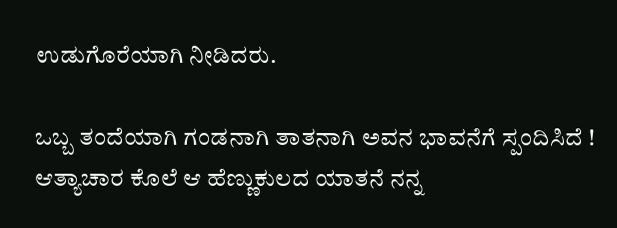ಉಡುಗೊರೆಯಾಗಿ ನೀಡಿದರು.

ಒಬ್ಬ ತಂದೆಯಾಗಿ ಗಂಡನಾಗಿ ತಾತನಾಗಿ ಅವನ ಭಾವನೆಗೆ ಸ್ಪಂದಿಸಿದೆ !
ಆತ್ಯಾಚಾರ ಕೊಲೆ ಆ ಹೆಣ್ಣುಕುಲದ ಯಾತನೆ ನನ್ನ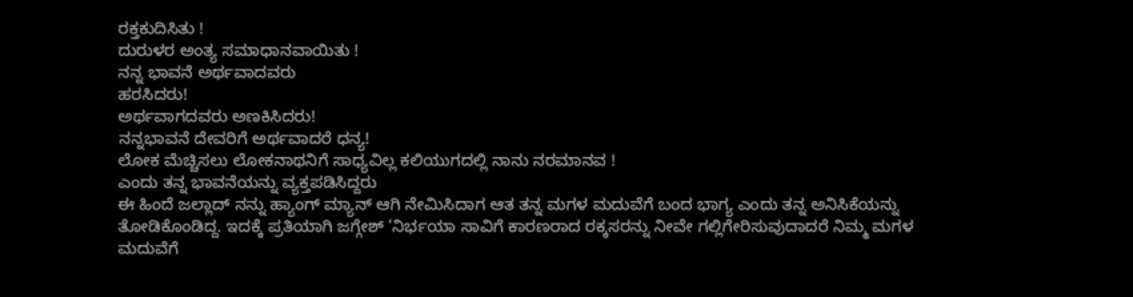ರಕ್ತಕುದಿಸಿತು !
ದುರುಳರ ಅಂತ್ಯ ಸಮಾಧಾನವಾಯಿತು !
ನನ್ನ ಭಾವನೆ ಅರ್ಥವಾದವರು
ಹರಸಿದರು!
ಅರ್ಥವಾಗದವರು ಅಣಕಿಸಿದರು!
ನನ್ನಭಾವನೆ ದೇವರಿಗೆ ಅರ್ಥವಾದರೆ ಧನ್ಯ!
ಲೋಕ ಮೆಚ್ಚಿಸಲು ಲೋಕನಾಥನಿಗೆ ಸಾಧ್ಯವಿಲ್ಲ ಕಲಿಯುಗದಲ್ಲಿ ನಾನು ನರಮಾನವ !
ಎಂದು ತನ್ನ ಭಾವನೆಯನ್ನು ವ್ಯಕ್ತಪಡಿಸಿದ್ದರು
ಈ ಹಿಂದೆ ಜಲ್ಲಾದ್ ನನ್ನು ಹ್ಯಾಂಗ್ ಮ್ಯಾನ್ ಆಗಿ ನೇಮಿಸಿದಾಗ ಆತ ತನ್ನ ಮಗಳ ಮದುವೆಗೆ ಬಂದ ಭಾಗ್ಯ ಎಂದು ತನ್ನ ಅನಿಸಿಕೆಯನ್ನು ತೋಡಿಕೊಂಡಿದ್ದ. ಇದಕ್ಕೆ ಪ್ರತಿಯಾಗಿ ಜಗ್ಗೇಶ್ ‘ನಿರ್ಭಯಾ ಸಾವಿಗೆ ಕಾರಣರಾದ ರಕ್ಕಸರನ್ನು ನೀವೇ ಗಲ್ಲಿಗೇರಿಸುವುದಾದರೆ ನಿಮ್ಮ ಮಗಳ ಮದುವೆಗೆ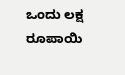ಒಂದು ಲಕ್ಷ ರೂಪಾಯಿ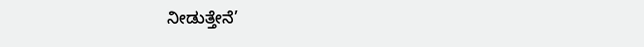ನೀಡುತ್ತೇನೆ’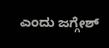ಎಂದು ಜಗ್ಗೇಶ್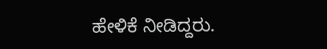ಹೇಳಿಕೆ ನೀಡಿದ್ದರು.